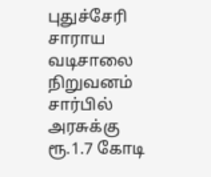புதுச்சேரி சாராய வடிசாலை நிறுவனம் சார்பில் அரசுக்கு ரூ.1.7 கோடி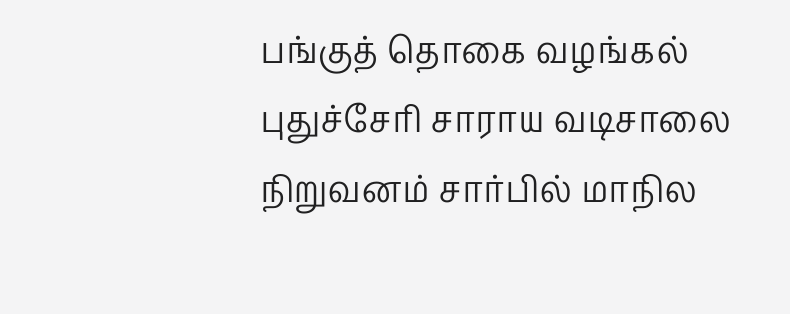பங்குத் தொகை வழங்கல்
புதுச்சேரி சாராய வடிசாலை நிறுவனம் சார்பில் மாநில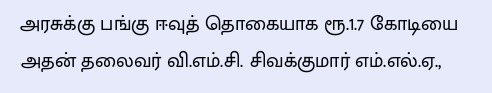அரசுக்கு பங்கு ஈவுத் தொகையாக ரூ.1.7 கோடியை அதன் தலைவர் வி.எம்.சி. சிவக்குமார் எம்.எல்.ஏ.,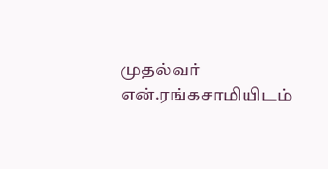முதல்வர் என்.ரங்கசாமியிடம்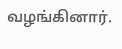வழங்கினார்.